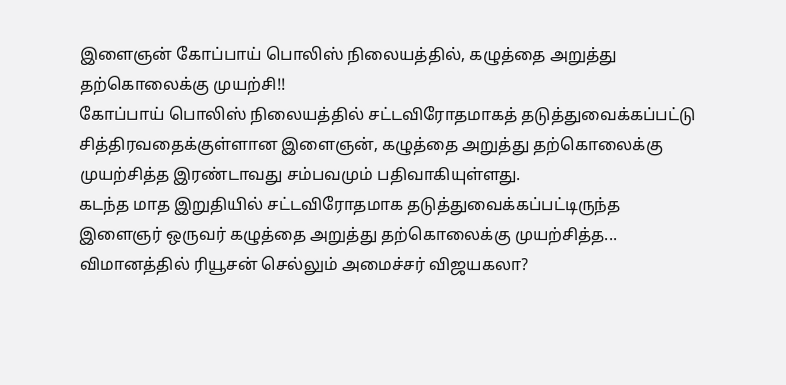இளைஞன் கோப்பாய் பொலிஸ் நிலையத்தில், கழுத்தை அறுத்து தற்கொலைக்கு முயற்சி!!
கோப்பாய் பொலிஸ் நிலையத்தில் சட்டவிரோதமாகத் தடுத்துவைக்கப்பட்டு சித்திரவதைக்குள்ளான இளைஞன், கழுத்தை அறுத்து தற்கொலைக்கு முயற்சித்த இரண்டாவது சம்பவமும் பதிவாகியுள்ளது.
கடந்த மாத இறுதியில் சட்டவிரோதமாக தடுத்துவைக்கப்பட்டிருந்த இளைஞர் ஒருவர் கழுத்தை அறுத்து தற்கொலைக்கு முயற்சித்த...
விமானத்தில் ரியூசன் செல்லும் அமைச்சர் விஜயகலா?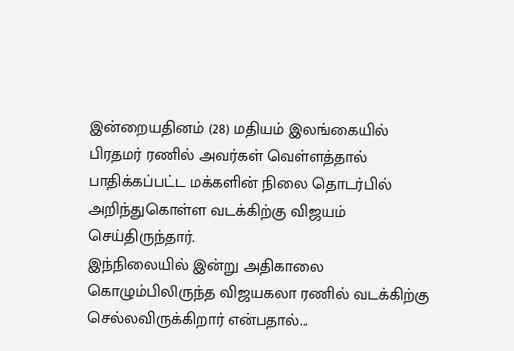இன்றையதினம் (28) மதியம் இலங்கையில் பிரதமர் ரணில் அவர்கள் வெள்ளத்தால் பாதிக்கப்பட்ட மக்களின் நிலை தொடர்பில் அறிந்துகொள்ள வடக்கிற்கு விஜயம் செய்திருந்தார்.
இந்நிலையில் இன்று அதிகாலை கொழும்பிலிருந்த விஜயகலா ரணில் வடக்கிற்கு செல்லவிருக்கிறார் என்பதால்...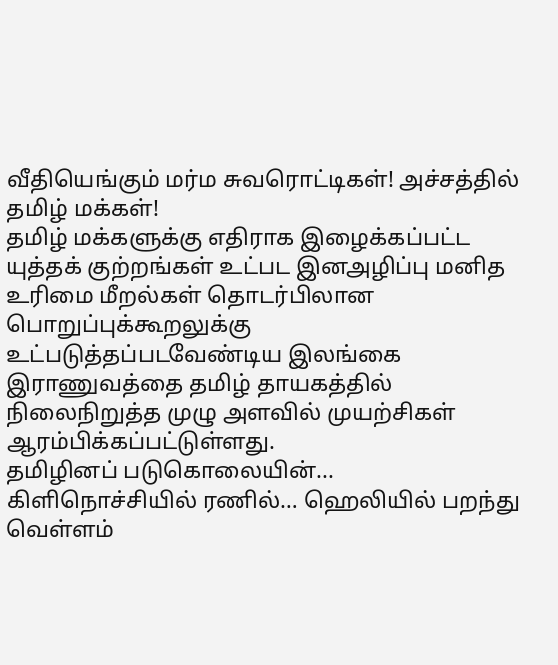வீதியெங்கும் மர்ம சுவரொட்டிகள்! அச்சத்தில் தமிழ் மக்கள்!
தமிழ் மக்களுக்கு எதிராக இழைக்கப்பட்ட யுத்தக் குற்றங்கள் உட்பட இனஅழிப்பு மனித உரிமை மீறல்கள் தொடர்பிலான பொறுப்புக்கூறலுக்கு உட்படுத்தப்படவேண்டிய இலங்கை இராணுவத்தை தமிழ் தாயகத்தில் நிலைநிறுத்த முழு அளவில் முயற்சிகள் ஆரம்பிக்கப்பட்டுள்ளது.
தமிழினப் படுகொலையின்...
கிளிநொச்சியில் ரணில்… ஹெலியில் பறந்து வெள்ளம்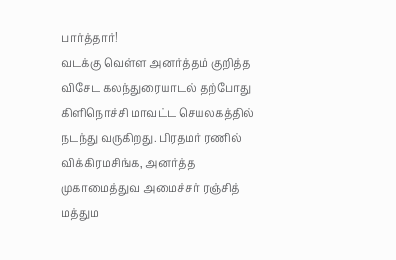பார்த்தார்!
வடக்கு வெள்ள அனர்த்தம் குறித்த விசேட கலந்துரையாடல் தற்போது கிளிநொச்சி மாவட்ட செயலகத்தில் நடந்து வருகிறது. பிரதமர் ரணில் விக்கிரமசிங்க, அனர்த்த முகாமைத்துவ அமைச்சர் ரஞ்சித் மத்தும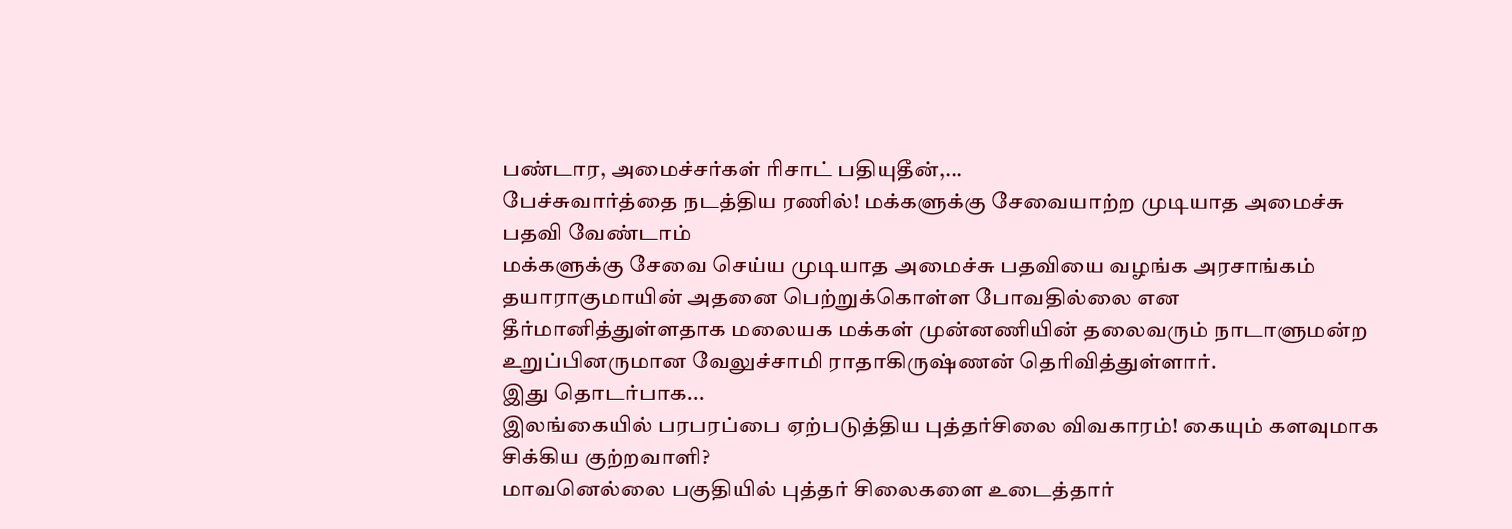பண்டார, அமைச்சர்கள் ரிசாட் பதியுதீன்,...
பேச்சுவார்த்தை நடத்திய ரணில்! மக்களுக்கு சேவையாற்ற முடியாத அமைச்சு பதவி வேண்டாம்
மக்களுக்கு சேவை செய்ய முடியாத அமைச்சு பதவியை வழங்க அரசாங்கம் தயாராகுமாயின் அதனை பெற்றுக்கொள்ள போவதில்லை என தீர்மானித்துள்ளதாக மலையக மக்கள் முன்னணியின் தலைவரும் நாடாளுமன்ற உறுப்பினருமான வேலுச்சாமி ராதாகிருஷ்ணன் தெரிவித்துள்ளார்.
இது தொடர்பாக...
இலங்கையில் பரபரப்பை ஏற்படுத்திய புத்தர்சிலை விவகாரம்! கையும் களவுமாக சிக்கிய குற்றவாளி?
மாவனெல்லை பகுதியில் புத்தர் சிலைகளை உடைத்தார்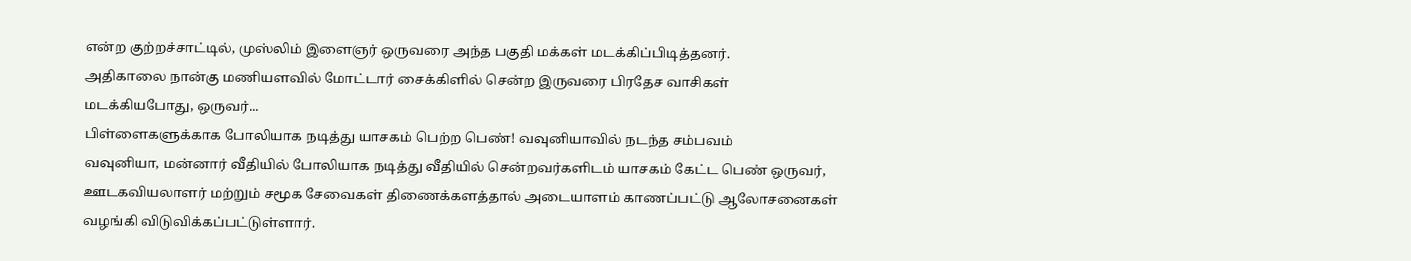என்ற குற்றச்சாட்டில், முஸ்லிம் இளைஞர் ஒருவரை அந்த பகுதி மக்கள் மடக்கிப்பிடித்தனர்.
அதிகாலை நான்கு மணியளவில் மோட்டார் சைக்கிளில் சென்ற இருவரை பிரதேச வாசிகள் மடக்கியபோது, ஒருவர்...
பிள்ளைகளுக்காக போலியாக நடித்து யாசகம் பெற்ற பெண்! வவுனியாவில் நடந்த சம்பவம்
வவுனியா, மன்னார் வீதியில் போலியாக நடித்து வீதியில் சென்றவர்களிடம் யாசகம் கேட்ட பெண் ஒருவர், ஊடகவியலாளர் மற்றும் சமூக சேவைகள் திணைக்களத்தால் அடையாளம் காணப்பட்டு ஆலோசனைகள் வழங்கி விடுவிக்கப்பட்டுள்ளார்.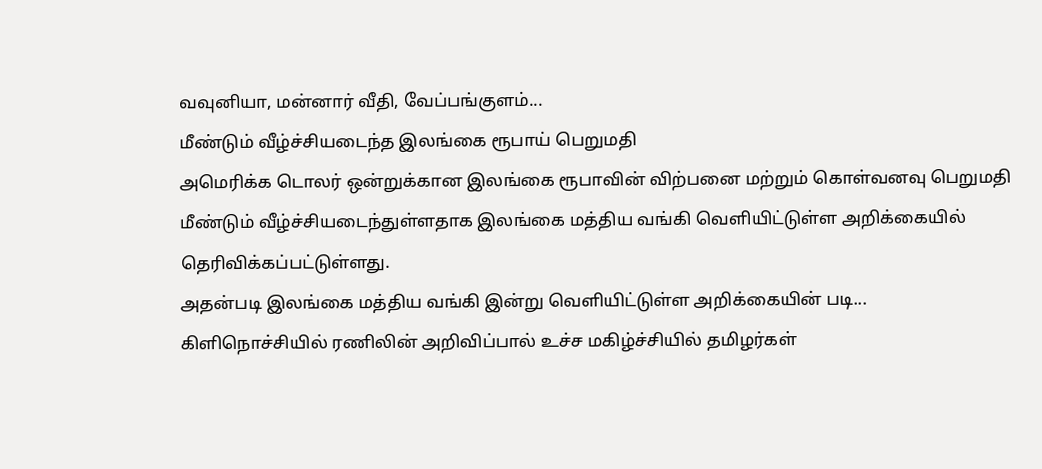வவுனியா, மன்னார் வீதி, வேப்பங்குளம்...
மீண்டும் வீழ்ச்சியடைந்த இலங்கை ரூபாய் பெறுமதி
அமெரிக்க டொலர் ஒன்றுக்கான இலங்கை ரூபாவின் விற்பனை மற்றும் கொள்வனவு பெறுமதி மீண்டும் வீழ்ச்சியடைந்துள்ளதாக இலங்கை மத்திய வங்கி வெளியிட்டுள்ள அறிக்கையில் தெரிவிக்கப்பட்டுள்ளது.
அதன்படி இலங்கை மத்திய வங்கி இன்று வெளியிட்டுள்ள அறிக்கையின் படி...
கிளிநொச்சியில் ரணிலின் அறிவிப்பால் உச்ச மகிழ்ச்சியில் தமிழர்கள்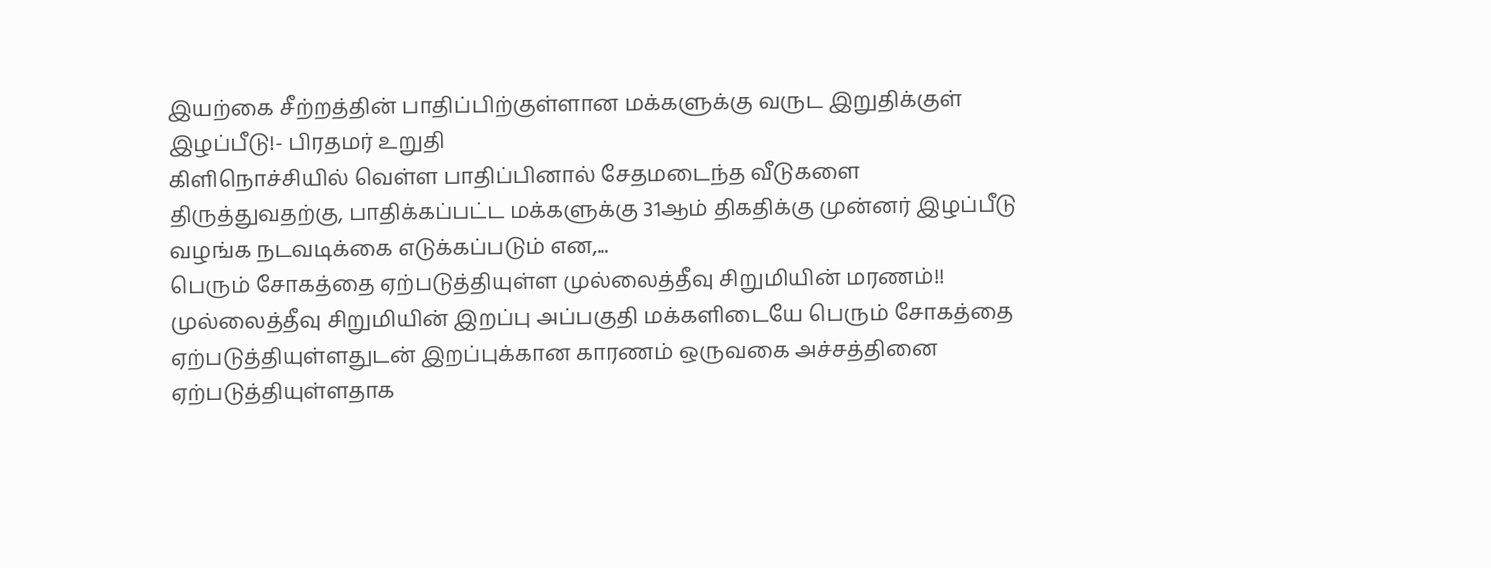இயற்கை சீற்றத்தின் பாதிப்பிற்குள்ளான மக்களுக்கு வருட இறுதிக்குள் இழப்பீடு!- பிரதமர் உறுதி
கிளிநொச்சியில் வெள்ள பாதிப்பினால் சேதமடைந்த வீடுகளை திருத்துவதற்கு, பாதிக்கப்பட்ட மக்களுக்கு 31ஆம் திகதிக்கு முன்னர் இழப்பீடு வழங்க நடவடிக்கை எடுக்கப்படும் என,...
பெரும் சோகத்தை ஏற்படுத்தியுள்ள முல்லைத்தீவு சிறுமியின் மரணம்!!
முல்லைத்தீவு சிறுமியின் இறப்பு அப்பகுதி மக்களிடையே பெரும் சோகத்தை ஏற்படுத்தியுள்ளதுடன் இறப்புக்கான காரணம் ஒருவகை அச்சத்தினை ஏற்படுத்தியுள்ளதாக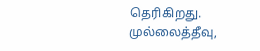தெரிகிறது.
முல்லைத்தீவு,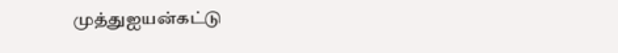முத்துஐயன்கட்டு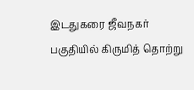இடதுகரை ஜீவநகர் பகுதியில் கிருமித் தொற்று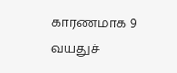காரணமாக 9 வயதுச்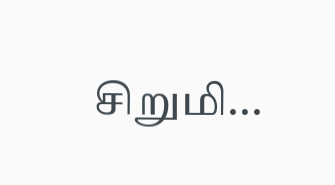சிறுமி...